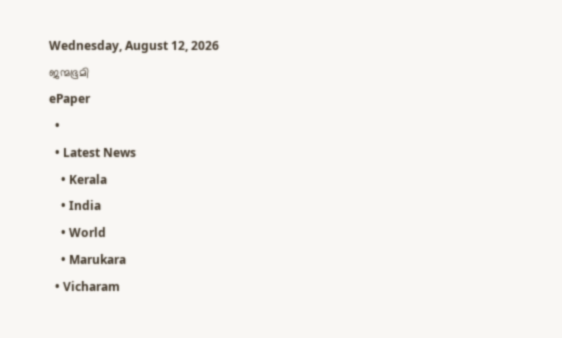Wednesday, August 12, 2026
ജന്മഭൂമി
ePaper
  •
  • Latest News
    • Kerala
    • India
    • World
    • Marukara
  • Vicharam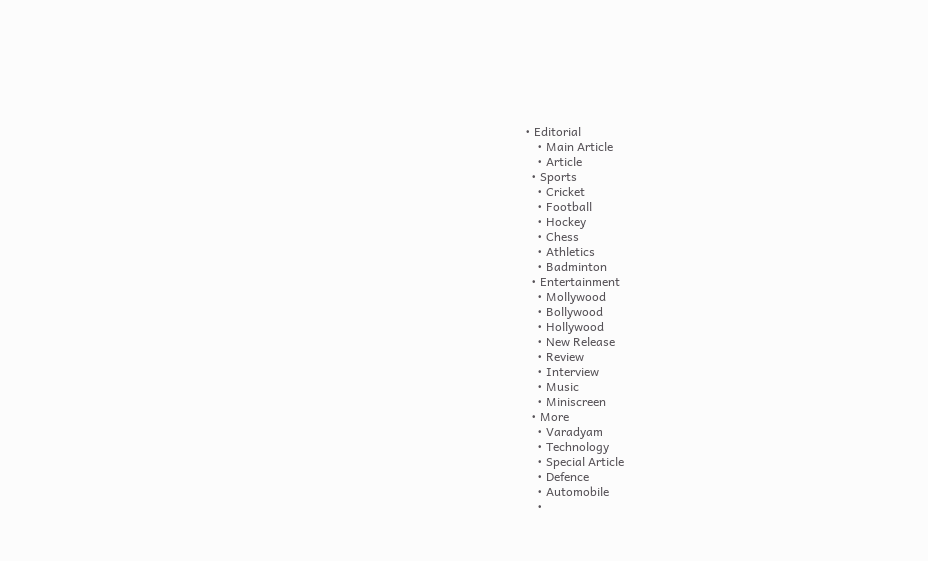• Editorial
    • Main Article
    • Article
  • Sports
    • Cricket
    • Football
    • Hockey
    • Chess
    • Athletics
    • Badminton
  • Entertainment
    • Mollywood
    • Bollywood
    • Hollywood
    • New Release
    • Review
    • Interview
    • Music
    • Miniscreen
  • More
    • Varadyam
    • Technology
    • Special Article
    • Defence
    • Automobile
    •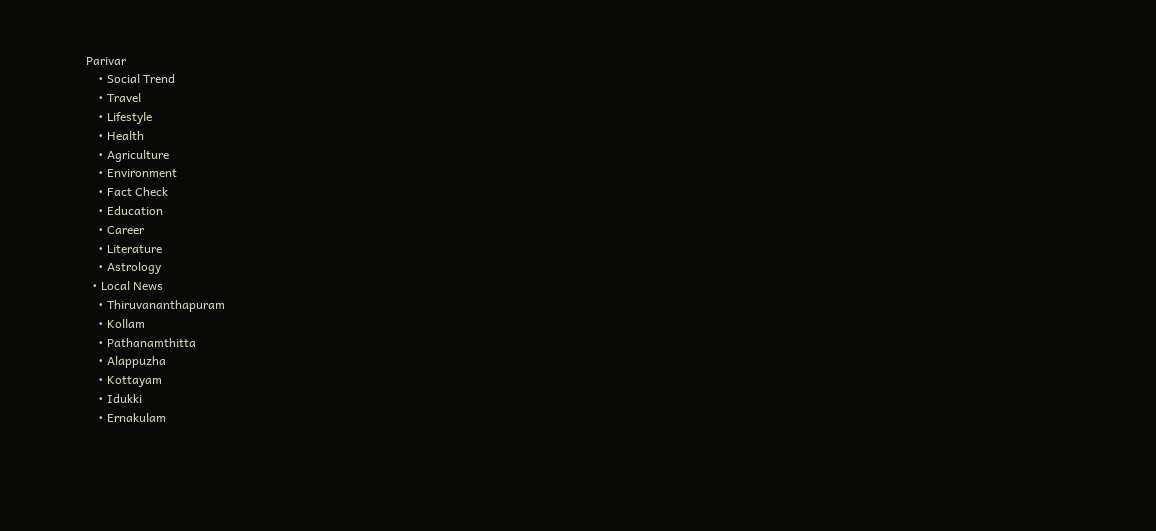Parivar
    • Social Trend
    • Travel
    • Lifestyle
    • Health
    • Agriculture
    • Environment
    • Fact Check
    • Education
    • Career
    • Literature
    • Astrology
  • Local News
    • Thiruvananthapuram
    • Kollam
    • Pathanamthitta
    • Alappuzha
    • Kottayam
    • Idukki
    • Ernakulam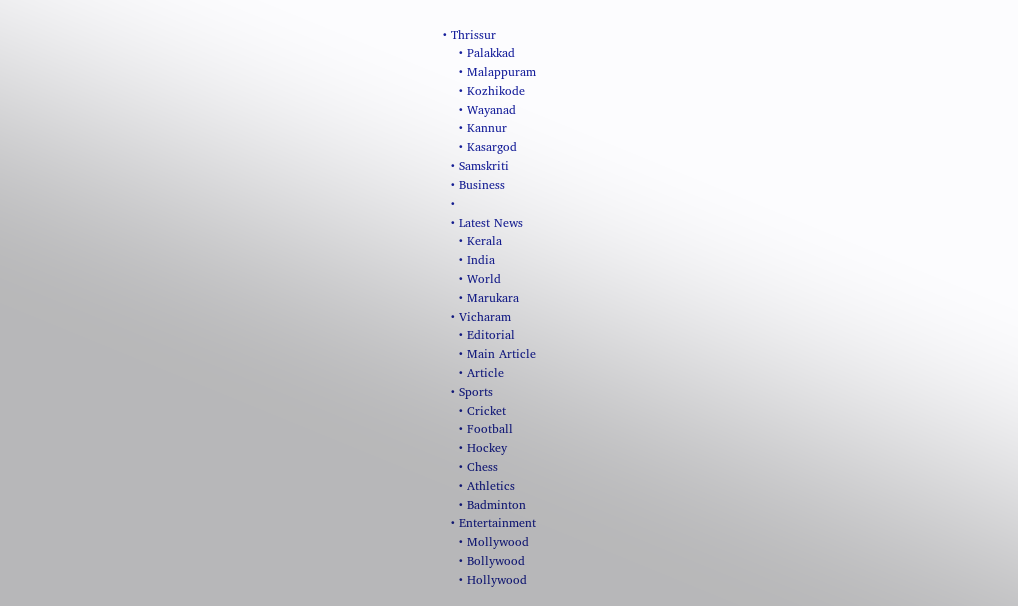• Thrissur
    • Palakkad
    • Malappuram
    • Kozhikode
    • Wayanad
    • Kannur
    • Kasargod
  • Samskriti
  • Business
  •
  • Latest News
    • Kerala
    • India
    • World
    • Marukara
  • Vicharam
    • Editorial
    • Main Article
    • Article
  • Sports
    • Cricket
    • Football
    • Hockey
    • Chess
    • Athletics
    • Badminton
  • Entertainment
    • Mollywood
    • Bollywood
    • Hollywood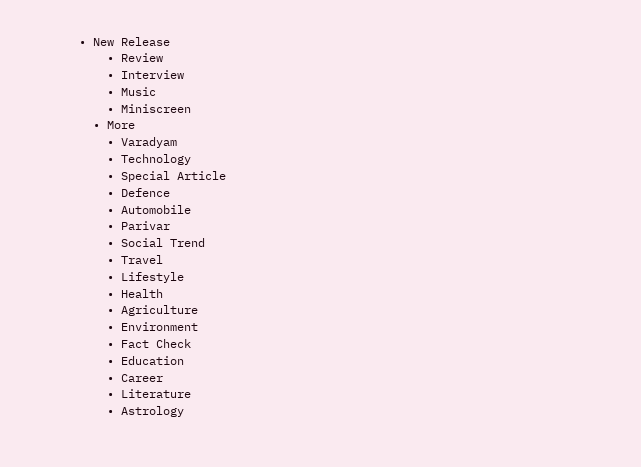• New Release
    • Review
    • Interview
    • Music
    • Miniscreen
  • More
    • Varadyam
    • Technology
    • Special Article
    • Defence
    • Automobile
    • Parivar
    • Social Trend
    • Travel
    • Lifestyle
    • Health
    • Agriculture
    • Environment
    • Fact Check
    • Education
    • Career
    • Literature
    • Astrology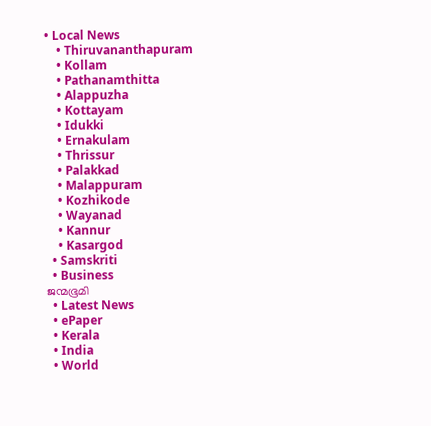• Local News
    • Thiruvananthapuram
    • Kollam
    • Pathanamthitta
    • Alappuzha
    • Kottayam
    • Idukki
    • Ernakulam
    • Thrissur
    • Palakkad
    • Malappuram
    • Kozhikode
    • Wayanad
    • Kannur
    • Kasargod
  • Samskriti
  • Business
ജന്മഭൂമി
  • Latest News
  • ePaper
  • Kerala
  • India
  • World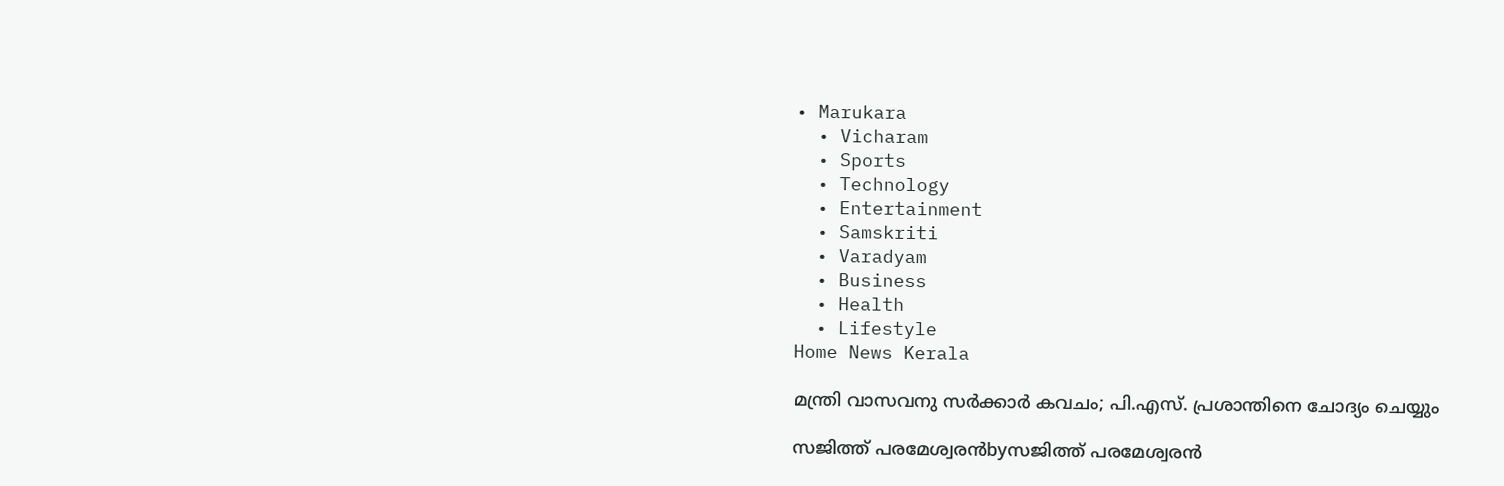• Marukara
  • Vicharam
  • Sports
  • Technology
  • Entertainment
  • Samskriti
  • Varadyam
  • Business
  • Health
  • Lifestyle
Home News Kerala

മന്ത്രി വാസവനു സര്‍ക്കാര്‍ കവചം; പി.എസ്. പ്രശാന്തിനെ ചോദ്യം ചെയ്യും

സജിത്ത് പരമേശ്വരന്‍byസജിത്ത് പരമേശ്വരന്‍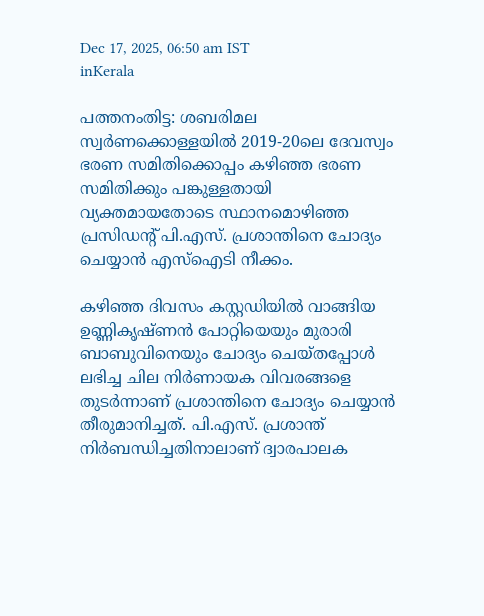Dec 17, 2025, 06:50 am IST
inKerala

പത്തനംതിട്ട: ശബരിമല സ്വര്‍ണക്കൊള്ളയില്‍ 2019-20ലെ ദേവസ്വം ഭരണ സമിതിക്കൊപ്പം കഴിഞ്ഞ ഭരണ സമിതിക്കും പങ്കുള്ളതായി വ്യക്തമായതോടെ സ്ഥാനമൊഴിഞ്ഞ പ്രസിഡന്റ് പി.എസ്. പ്രശാന്തിനെ ചോദ്യം ചെയ്യാന്‍ എസ്‌ഐടി നീക്കം.

കഴിഞ്ഞ ദിവസം കസ്റ്റഡിയില്‍ വാങ്ങിയ ഉണ്ണികൃഷ്ണന്‍ പോറ്റിയെയും മുരാരി ബാബുവിനെയും ചോദ്യം ചെയ്തപ്പോള്‍ ലഭിച്ച ചില നിര്‍ണായക വിവരങ്ങളെ തുടര്‍ന്നാണ് പ്രശാന്തിനെ ചോദ്യം ചെയ്യാന്‍ തീരുമാനിച്ചത്. പി.എസ്. പ്രശാന്ത് നിര്‍ബന്ധിച്ചതിനാലാണ് ദ്വാരപാലക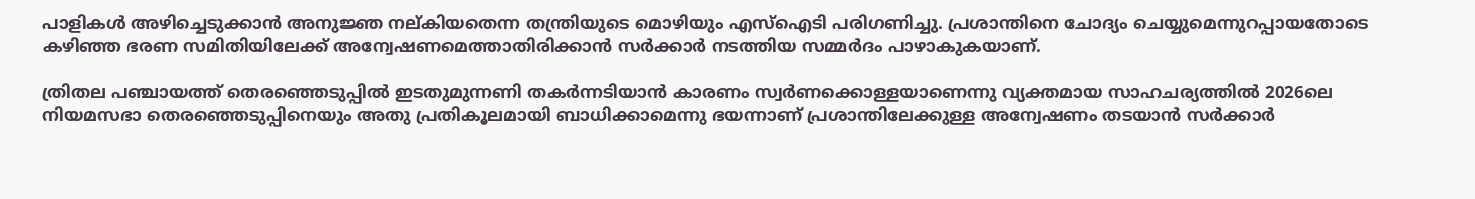പാളികള്‍ അഴിച്ചെടുക്കാന്‍ അനുജ്ഞ നല്കിയതെന്ന തന്ത്രിയുടെ മൊഴിയും എസ്‌ഐടി പരിഗണിച്ചു. പ്രശാന്തിനെ ചോദ്യം ചെയ്യുമെന്നുറപ്പായതോടെ കഴിഞ്ഞ ഭരണ സമിതിയിലേക്ക് അന്വേഷണമെത്താതിരിക്കാന്‍ സര്‍ക്കാര്‍ നടത്തിയ സമ്മര്‍ദം പാഴാകുകയാണ്.

ത്രിതല പഞ്ചായത്ത് തെരഞ്ഞെടുപ്പില്‍ ഇടതുമുന്നണി തകര്‍ന്നടിയാന്‍ കാരണം സ്വര്‍ണക്കൊള്ളയാണെന്നു വ്യക്തമായ സാഹചര്യത്തില്‍ 2026ലെ നിയമസഭാ തെരഞ്ഞെടുപ്പിനെയും അതു പ്രതികൂലമായി ബാധിക്കാമെന്നു ഭയന്നാണ് പ്രശാന്തിലേക്കുള്ള അന്വേഷണം തടയാന്‍ സര്‍ക്കാര്‍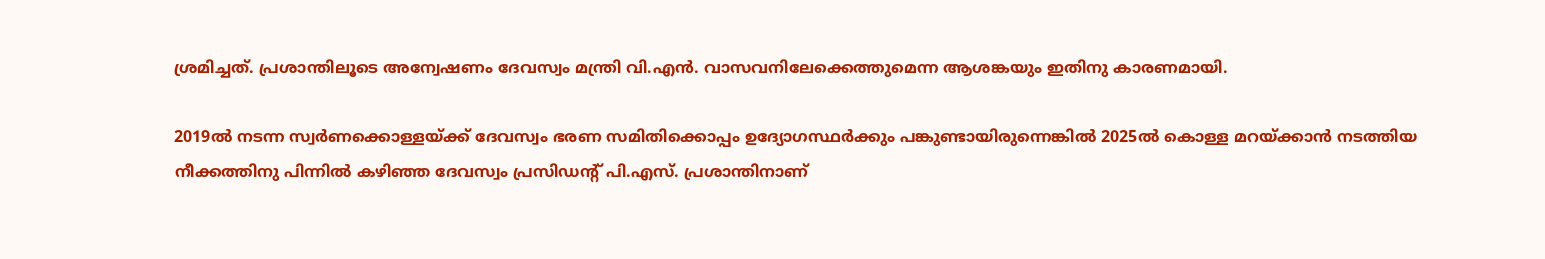ശ്രമിച്ചത്. പ്രശാന്തിലൂടെ അന്വേഷണം ദേവസ്വം മന്ത്രി വി.എന്‍. വാസവനിലേക്കെത്തുമെന്ന ആശങ്കയും ഇതിനു കാരണമായി.

2019ല്‍ നടന്ന സ്വര്‍ണക്കൊള്ളയ്‌ക്ക് ദേവസ്വം ഭരണ സമിതിക്കൊപ്പം ഉദ്യോഗസ്ഥര്‍ക്കും പങ്കുണ്ടായിരുന്നെങ്കില്‍ 2025ല്‍ കൊള്ള മറയ്‌ക്കാന്‍ നടത്തിയ നീക്കത്തിനു പിന്നില്‍ കഴിഞ്ഞ ദേവസ്വം പ്രസിഡന്റ് പി.എസ്. പ്രശാന്തിനാണ്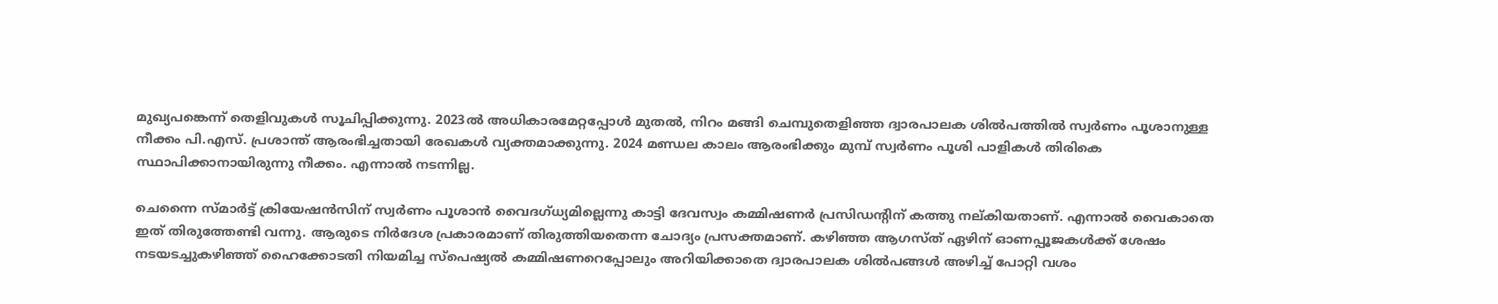മുഖ്യപങ്കെന്ന് തെളിവുകള്‍ സൂചിപ്പിക്കുന്നു. 2023ല്‍ അധികാരമേറ്റപ്പോള്‍ മുതല്‍, നിറം മങ്ങി ചെമ്പുതെളിഞ്ഞ ദ്വാരപാലക ശില്‍പത്തില്‍ സ്വര്‍ണം പൂശാനുള്ള നീക്കം പി.എസ്. പ്രശാന്ത് ആരംഭിച്ചതായി രേഖകള്‍ വ്യക്തമാക്കുന്നു. 2024 മണ്ഡല കാലം ആരംഭിക്കും മുമ്പ് സ്വര്‍ണം പൂശി പാളികള്‍ തിരികെ സ്ഥാപിക്കാനായിരുന്നു നീക്കം. എന്നാല്‍ നടന്നില്ല.

ചെന്നൈ സ്മാര്‍ട്ട് ക്രിയേഷന്‍സിന് സ്വര്‍ണം പൂശാന്‍ വൈദഗ്ധ്യമില്ലെന്നു കാട്ടി ദേവസ്വം കമ്മിഷണര്‍ പ്രസിഡന്റിന് കത്തു നല്കിയതാണ്. എന്നാല്‍ വൈകാതെ ഇത് തിരുത്തേണ്ടി വന്നു. ആരുടെ നിര്‍ദേശ പ്രകാരമാണ് തിരുത്തിയതെന്ന ചോദ്യം പ്രസക്തമാണ്. കഴിഞ്ഞ ആഗസ്ത് ഏഴിന് ഓണപ്പൂജകള്‍ക്ക് ശേഷം നടയടച്ചുകഴിഞ്ഞ് ഹൈക്കോടതി നിയമിച്ച സ്‌പെഷ്യല്‍ കമ്മിഷണറെപ്പോലും അറിയിക്കാതെ ദ്വാരപാലക ശില്‍പങ്ങള്‍ അഴിച്ച് പോറ്റി വശം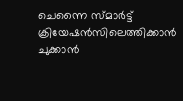ചെന്നൈ സ്മാര്‍ട്ട് ക്രിയേഷന്‍സിലെത്തിക്കാന്‍ ചുക്കാന്‍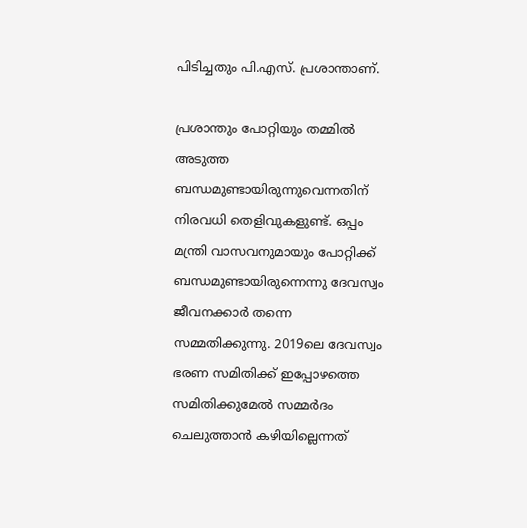പിടിച്ചതും പി.എസ്. പ്രശാന്താണ്.

പ്രശാന്തും പോറ്റിയും തമ്മില്‍ അടുത്ത ബന്ധമുണ്ടായിരുന്നുവെന്നതിന് നിരവധി തെളിവുകളുണ്ട്. ഒപ്പം മന്ത്രി വാസവനുമായും പോറ്റിക്ക് ബന്ധമുണ്ടായിരുന്നെന്നു ദേവസ്വം ജീവനക്കാര്‍ തന്നെ സമ്മതിക്കുന്നു. 2019ലെ ദേവസ്വം ഭരണ സമിതിക്ക് ഇപ്പോഴത്തെ സമിതിക്കുമേല്‍ സമ്മര്‍ദം ചെലുത്താന്‍ കഴിയില്ലെന്നത്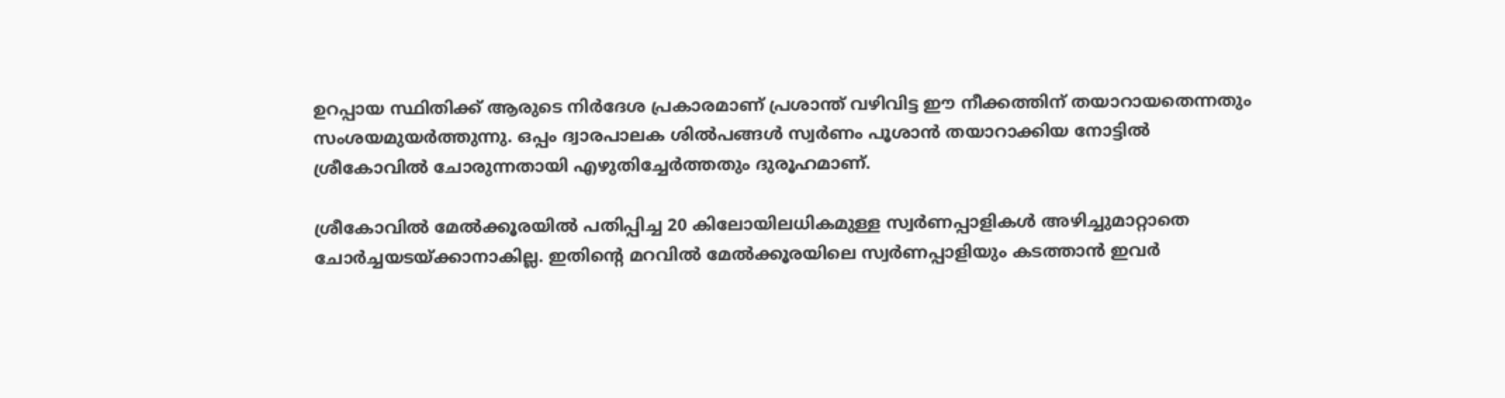ഉറപ്പായ സ്ഥിതിക്ക് ആരുടെ നിര്‍ദേശ പ്രകാരമാണ് പ്രശാന്ത് വഴിവിട്ട ഈ നീക്കത്തിന് തയാറായതെന്നതും സംശയമുയര്‍ത്തുന്നു. ഒപ്പം ദ്വാരപാലക ശില്‍പങ്ങള്‍ സ്വര്‍ണം പൂശാന്‍ തയാറാക്കിയ നോട്ടില്‍ ശ്രീകോവില്‍ ചോരുന്നതായി എഴുതിച്ചേര്‍ത്തതും ദുരൂഹമാണ്.

ശ്രീകോവില്‍ മേല്‍ക്കൂരയില്‍ പതിപ്പിച്ച 20 കിലോയിലധികമുള്ള സ്വര്‍ണപ്പാളികള്‍ അഴിച്ചുമാറ്റാതെ ചോര്‍ച്ചയടയ്‌ക്കാനാകില്ല. ഇതിന്റെ മറവില്‍ മേല്‍ക്കൂരയിലെ സ്വര്‍ണപ്പാളിയും കടത്താന്‍ ഇവര്‍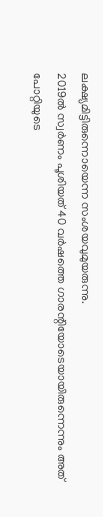ലക്ഷ്യമിട്ടിരുന്നൊയെന്ന സംശയവുമുയരുന്നു.
2019ല്‍ സ്വര്‍ണം പൂശിയത് 40 വര്‍ഷത്തെ ഗാരന്റിയോടെയായിരുന്നെന്നും അത് പോറ്റിയുടെ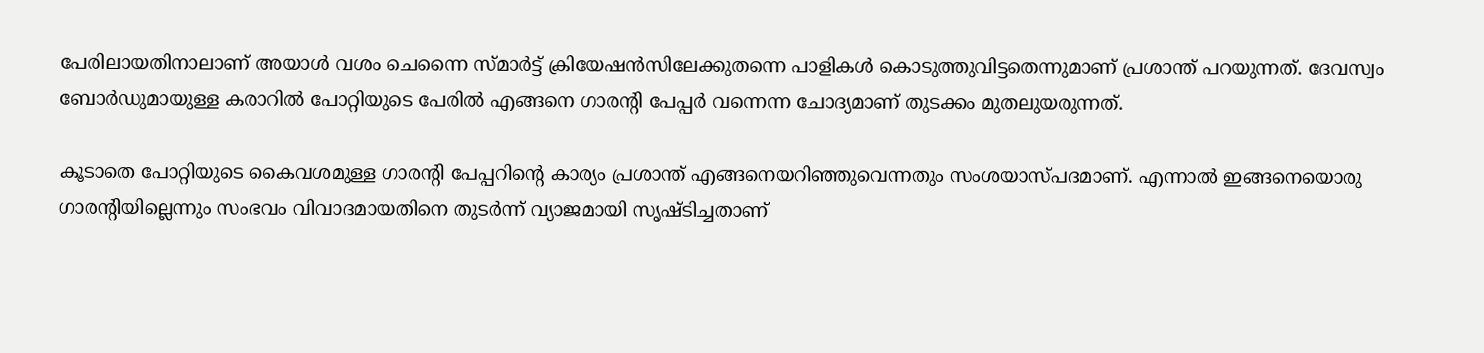പേരിലായതിനാലാണ് അയാള്‍ വശം ചെന്നൈ സ്മാര്‍ട്ട് ക്രിയേഷന്‍സിലേക്കുതന്നെ പാളികള്‍ കൊടുത്തുവിട്ടതെന്നുമാണ് പ്രശാന്ത് പറയുന്നത്. ദേവസ്വം ബോര്‍ഡുമായുള്ള കരാറില്‍ പോറ്റിയുടെ പേരില്‍ എങ്ങനെ ഗാരന്റി പേപ്പര്‍ വന്നെന്ന ചോദ്യമാണ് തുടക്കം മുതലുയരുന്നത്.

കൂടാതെ പോറ്റിയുടെ കൈവശമുള്ള ഗാരന്റി പേപ്പറിന്റെ കാര്യം പ്രശാന്ത് എങ്ങനെയറിഞ്ഞുവെന്നതും സംശയാസ്പദമാണ്. എന്നാല്‍ ഇങ്ങനെയൊരു ഗാരന്റിയില്ലെന്നും സംഭവം വിവാദമായതിനെ തുടര്‍ന്ന് വ്യാജമായി സൃഷ്ടിച്ചതാണ്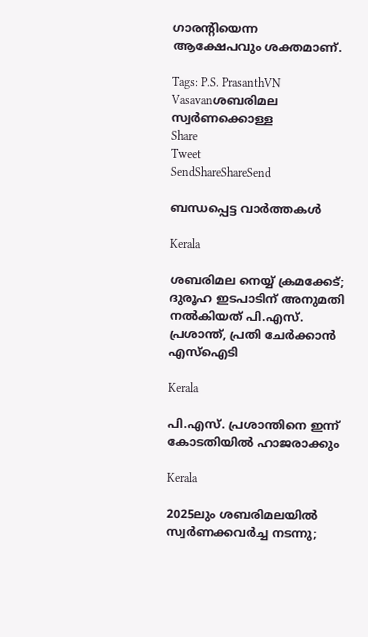ഗാരന്റിയെന്ന ആക്ഷേപവും ശക്തമാണ്.

Tags: P.S. PrasanthVN Vasavanശബരിമല സ്വര്‍ണക്കൊള്ള
Share
Tweet
SendShareShareSend

ബന്ധപ്പെട്ട വാര്‍ത്തകള്‍

Kerala

ശബരിമല നെയ്യ് ക്രമക്കേട്; ദുരൂഹ ഇടപാടിന് അനുമതി നൽകിയത് പി.എസ്. പ്രശാന്ത്, പ്രതി ചേർക്കാൻ എസ്ഐടി

Kerala

പി.എസ്. പ്രശാന്തിനെ ഇന്ന് കോടതിയില്‍ ഹാജരാക്കും

Kerala

2025ലും ശബരിമലയില്‍ സ്വര്‍ണക്കവര്‍ച്ച നടന്നു;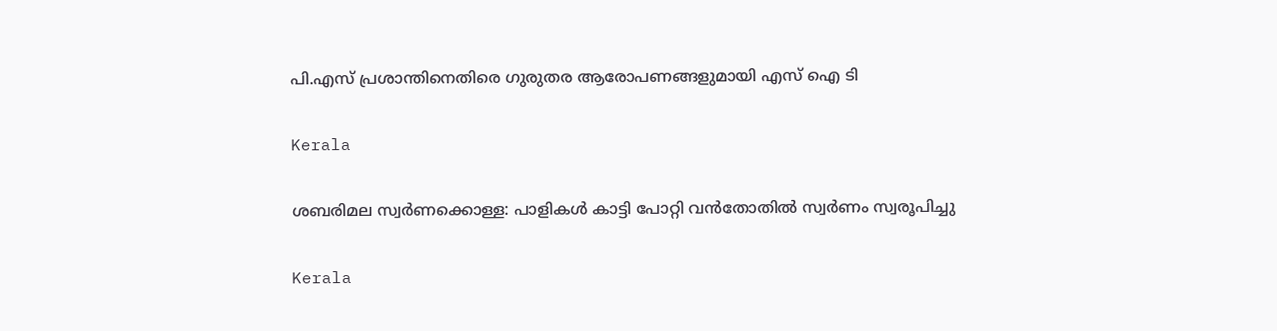പി.എസ് പ്രശാന്തിനെതിരെ ഗുരുതര ആരോപണങ്ങളുമായി എസ് ഐ ടി

Kerala

ശബരിമല സ്വര്‍ണക്കൊള്ള: പാളികള്‍ കാട്ടി പോറ്റി വന്‍തോതില്‍ സ്വര്‍ണം സ്വരൂപിച്ചു

Kerala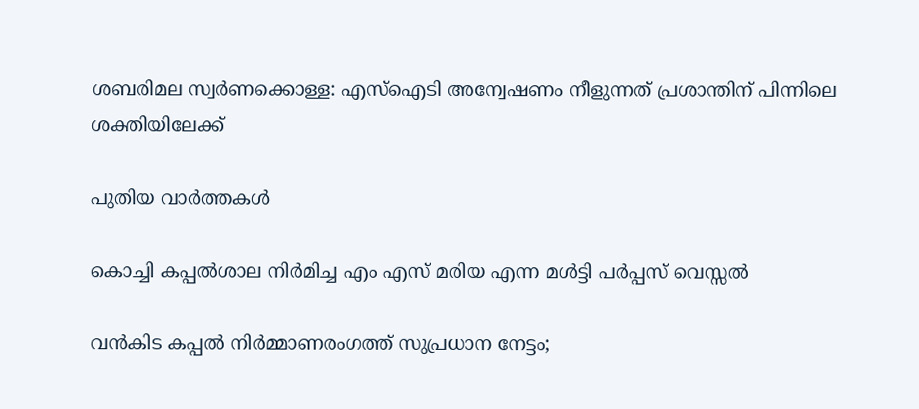ശബരിമല സ്വര്‍ണക്കൊള്ള: എസ്‌ഐടി അന്വേഷണം നീളുന്നത് പ്രശാന്തിന് പിന്നിലെ ശക്തിയിലേക്ക്

പുതിയ വാര്‍ത്തകള്‍

കൊച്ചി കപ്പൽശാല നിർമിച്ച എം എസ് മരിയ എന്ന മൾട്ടി പർപ്പസ് വെസ്സൽ

വൻകിട കപ്പൽ നിർമ്മാണരംഗത്ത് സുപ്രധാന നേട്ടം;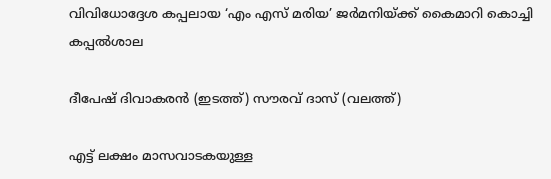വിവിധോദ്ദേശ കപ്പലായ ‘എം എസ് മരിയ’ ജർമനിയ്‌ക്ക് കൈമാറി കൊച്ചി കപ്പൽശാല

ദീപേഷ് ദിവാകരന്‍ (ഇടത്ത്) സൗരവ് ദാസ് (വലത്ത്)

എട്ട് ലക്ഷം മാസവാടകയുള്ള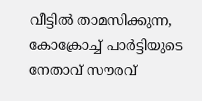വീട്ടില്‍ താമസിക്കുന്ന, കോക്രോച്ച് പാര്‍ട്ടിയുടെ നേതാവ് സൗരവ്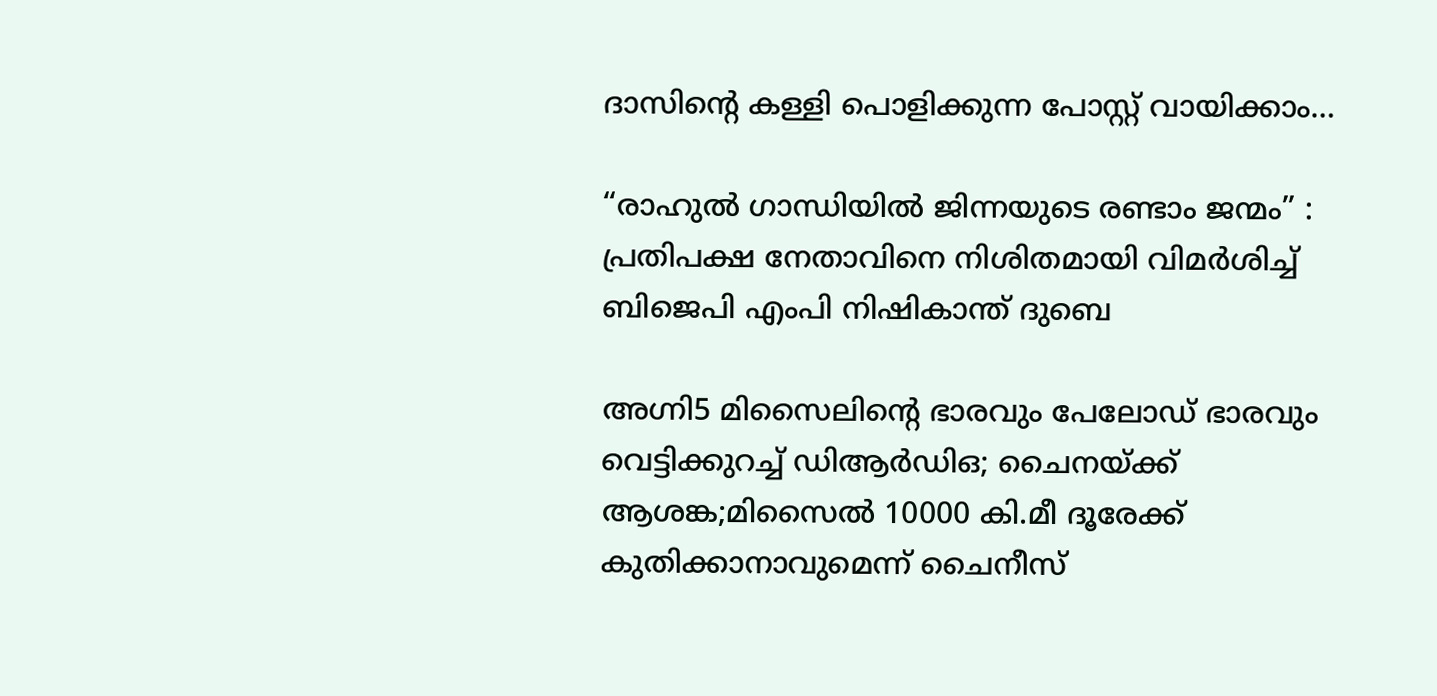ദാസിന്റെ കള്ളി പൊളിക്കുന്ന പോസ്റ്റ് വായിക്കാം…

“രാഹുൽ ഗാന്ധിയിൽ ജിന്നയുടെ രണ്ടാം ജന്മം” : പ്രതിപക്ഷ നേതാവിനെ നിശിതമായി വിമർശിച്ച് ബിജെപി എംപി നിഷികാന്ത് ദുബെ

അഗ്നി5 മിസൈലിന്റെ ഭാരവും പേലോഡ് ഭാരവും വെട്ടിക്കുറച്ച് ഡിആര്‍ഡിഒ; ചൈനയ്‌ക്ക് ആശങ്ക;മിസൈല്‍ 10000 കി.മീ ദൂരേക്ക് കുതിക്കാനാവുമെന്ന് ചൈനീസ്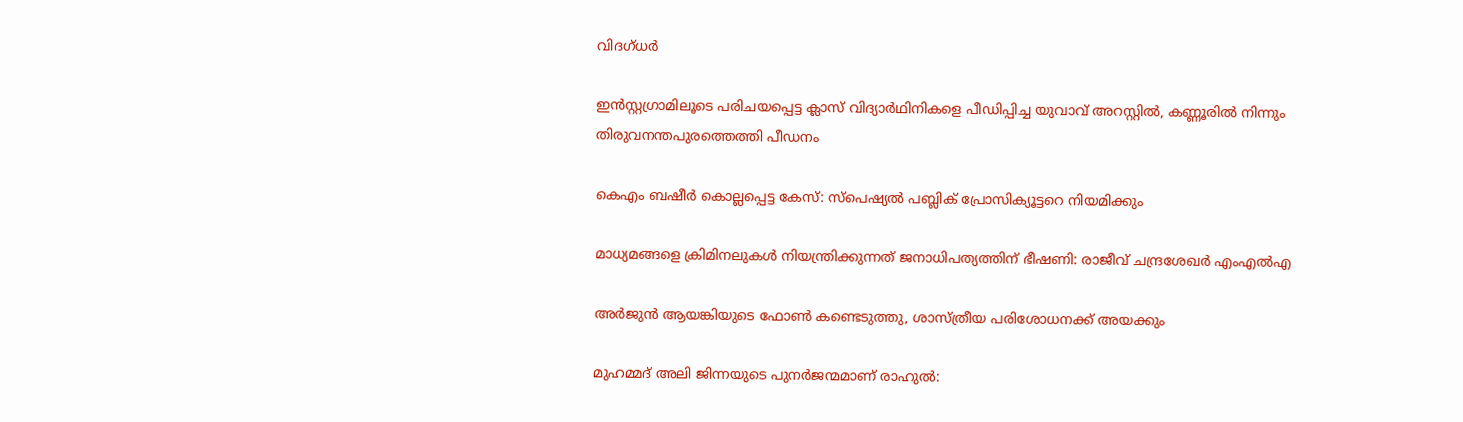വിദഗ്ധര്‍

ഇന്‍സ്റ്റഗ്രാമിലൂടെ പരിചയപ്പെട്ട ക്ലാസ് വിദ്യാര്‍ഥിനികളെ പീഡിപ്പിച്ച യുവാവ് അറസ്റ്റില്‍, കണ്ണൂരില്‍ നിന്നും തിരുവനന്തപുരത്തെത്തി പീഡനം

കെഎം ബഷീര്‍ കൊല്ലപ്പെട്ട കേസ്: സ്പെഷ്യല്‍ പബ്ലിക് പ്രോസിക്യൂട്ടറെ നിയമിക്കും

മാധ്യമങ്ങളെ ക്രിമിനലുകള്‍ നിയന്ത്രിക്കുന്നത് ജനാധിപത്യത്തിന് ഭീഷണി: രാജീവ് ചന്ദ്രശേഖര്‍ എംഎല്‍എ

അര്‍ജുന്‍ ആയങ്കിയുടെ ഫോണ്‍ കണ്ടെടുത്തു, ശാസ്ത്രീയ പരിശോധനക്ക് അയക്കും

മുഹമ്മദ് അലി ജിന്നയുടെ പുനർജന്മമാണ് രാഹുൽ: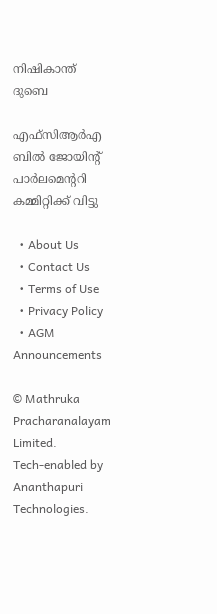നിഷികാന്ത് ദുബെ

എഫ്‌സിആർഎ ബിൽ ജോയിന്റ് പാർലമെന്ററി കമ്മിറ്റിക്ക് വിട്ടു

  • About Us
  • Contact Us
  • Terms of Use
  • Privacy Policy
  • AGM Announcements

© Mathruka Pracharanalayam Limited.
Tech-enabled by Ananthapuri Technologies.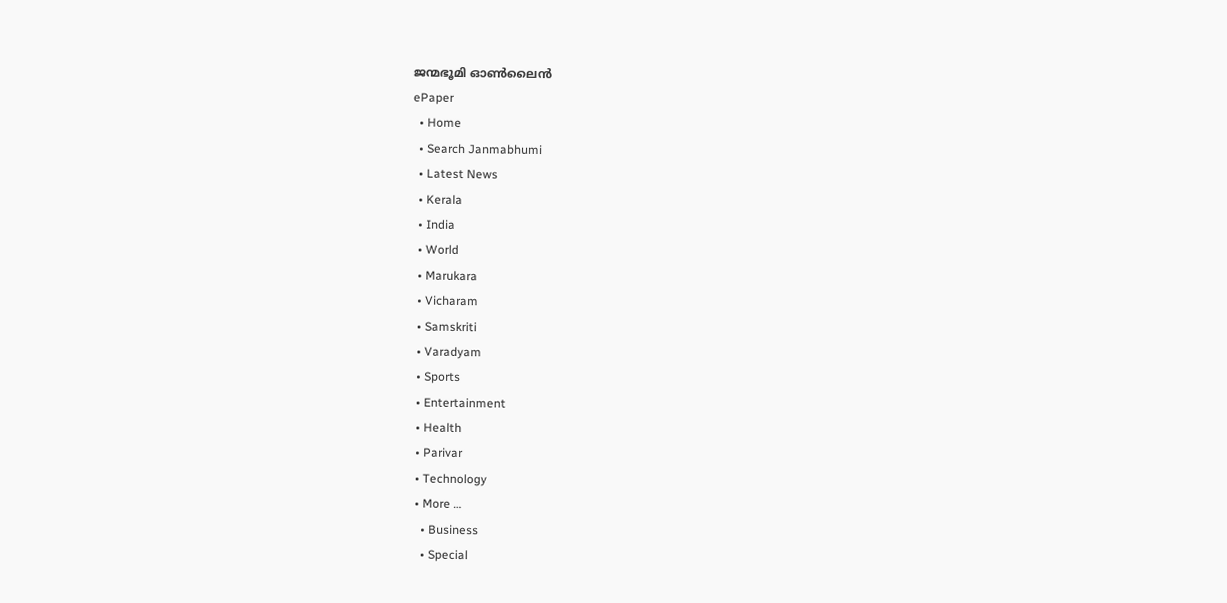ജന്മഭൂമി ഓണ്‍ലൈന്‍
ePaper
  • Home
  • Search Janmabhumi
  • Latest News
  • Kerala
  • India
  • World
  • Marukara
  • Vicharam
  • Samskriti
  • Varadyam
  • Sports
  • Entertainment
  • Health
  • Parivar
  • Technology
  • More …
    • Business
    • Special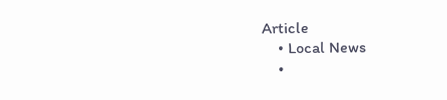Article
    • Local News
    •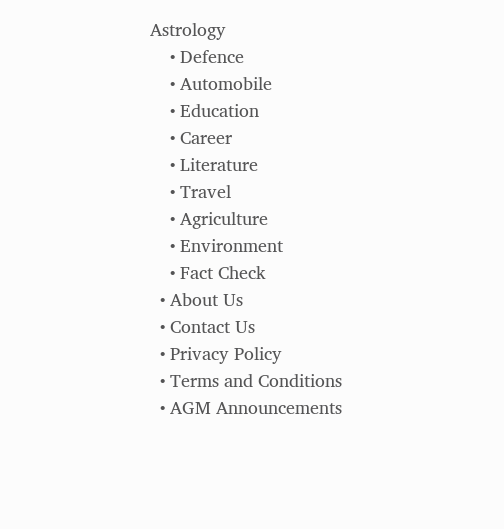Astrology
    • Defence
    • Automobile
    • Education
    • Career
    • Literature
    • Travel
    • Agriculture
    • Environment
    • Fact Check
  • About Us
  • Contact Us
  • Privacy Policy
  • Terms and Conditions
  • AGM Announcements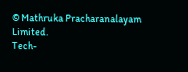© Mathruka Pracharanalayam Limited.
Tech-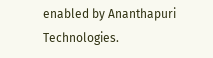enabled by Ananthapuri Technologies.